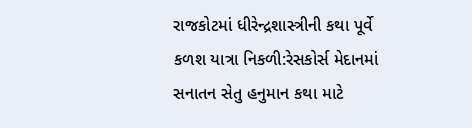રાજકોટમાં ધીરેન્દ્રશાસ્ત્રીની કથા પૂર્વે કળશ યાત્રા નિકળી:રેસકોર્સ મેદાનમાં સનાતન સેતુ હનુમાન કથા માટે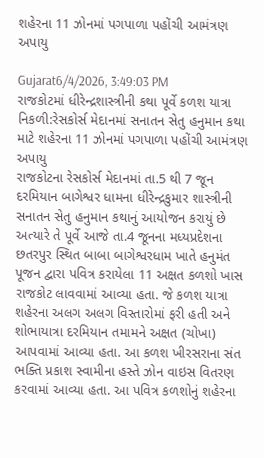શહેરના 11 ઝોનમાં પગપાળા પહોંચી આમંત્રણ અપાયુ

Gujarat6/4/2026, 3:49:03 PM
રાજકોટમાં ધીરેન્દ્રશાસ્ત્રીની કથા પૂર્વે કળશ યાત્રા નિકળી:રેસકોર્સ મેદાનમાં સનાતન સેતુ હનુમાન કથા માટે શહેરના 11 ઝોનમાં પગપાળા પહોંચી આમંત્રણ અપાયુ
રાજકોટના રેસકોર્સ મેદાનમાં તા.5 થી 7 જૂન દરમિયાન બાગેશ્વર ધામના ધીરેન્દ્રકુમાર શાસ્ત્રીની સનાતન સેતુ હનુમાન કથાનું આયોજન કરાયું છે અત્યારે તે પૂર્વે આજે તા.4 જૂનના મધ્યપ્રદેશના છતરપુર સ્થિત બાબા બાગેશ્વરધામ ખાતે હનુમંત પૂજન દ્વારા પવિત્ર કરાયેલા 11 અક્ષત કળશો ખાસ રાજકોટ લાવવામાં આવ્યા હતા. જે કળશ યાત્રા શહેરના અલગ અલગ વિસ્તારોમાં ફરી હતી અને શોભાયાત્રા દરમિયાન તમામને અક્ષત (ચોખા) આપવામાં આવ્યા હતા. આ કળશ ખીરસરાના સંત ભક્તિ પ્રકાશ સ્વામીના હસ્તે ઝોન વાઇસ વિતરણ કરવામાં આવ્યા હતા. આ પવિત્ર કળશોનું શહેરના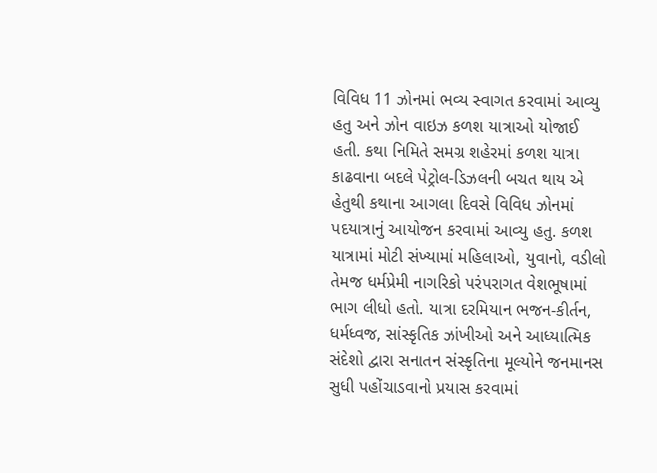વિવિધ 11 ઝોનમાં ભવ્ય સ્વાગત કરવામાં આવ્યુ હતુ અને ઝોન વાઇઝ કળશ યાત્રાઓ યોજાઈ હતી. કથા નિમિતે સમગ્ર શહેરમાં કળશ યાત્રા કાઢવાના બદલે પેટ્રોલ-ડિઝલની બચત થાય એ હેતુથી કથાના આગલા દિવસે વિવિધ ઝોનમાં પદયાત્રાનું આયોજન કરવામાં આવ્યુ હતુ. કળશ યાત્રામાં મોટી સંખ્યામાં મહિલાઓ, યુવાનો, વડીલો તેમજ ધર્મપ્રેમી નાગરિકો પરંપરાગત વેશભૂષામાં ભાગ લીધો હતો. યાત્રા દરમિયાન ભજન-કીર્તન, ધર્મધ્વજ, સાંસ્કૃતિક ઝાંખીઓ અને આધ્યાત્મિક સંદેશો દ્વારા સનાતન સંસ્કૃતિના મૂલ્યોને જનમાનસ સુધી પહોંચાડવાનો પ્રયાસ કરવામાં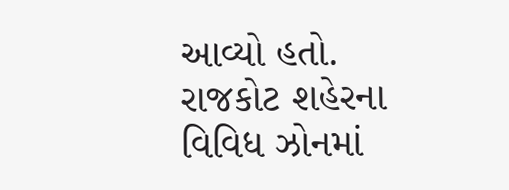આવ્યો હતો. રાજકોટ શહેરના વિવિધ ઝોનમાં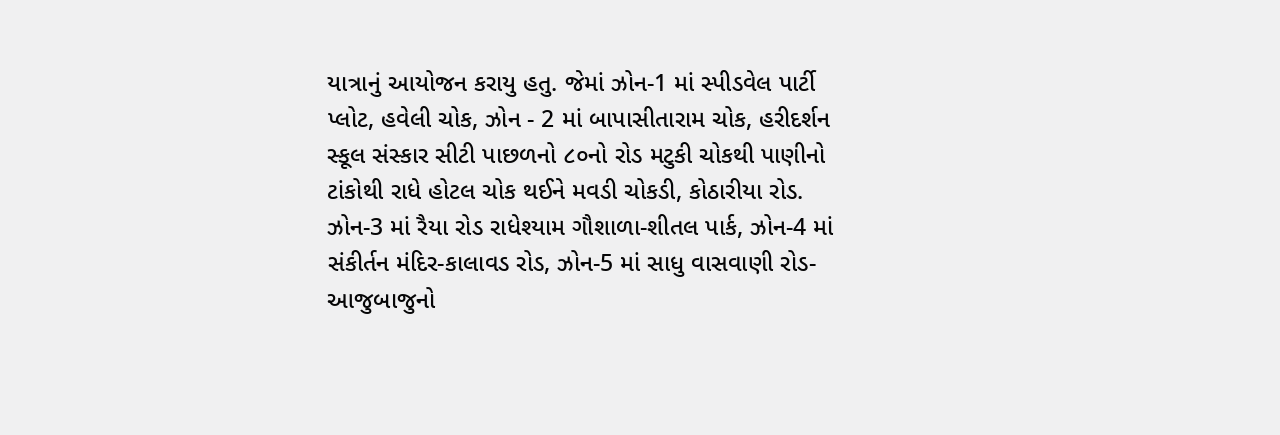યાત્રાનું આયોજન કરાયુ હતુ. જેમાં ઝોન-1 માં સ્પીડવેલ પાર્ટી પ્લોટ, હવેલી ચોક, ઝોન - 2 માં બાપાસીતારામ ચોક, હરીદર્શન સ્કૂલ સંસ્કાર સીટી પાછળનો ૮૦નો રોડ મટુકી ચોકથી પાણીનો ટાંકોથી રાધે હોટલ ચોક થઈને મવડી ચોકડી, કોઠારીયા રોડ. ઝોન-3 માં રૈયા રોડ રાધેશ્યામ ગૌશાળા-શીતલ પાર્ક, ઝોન-4 માં સંકીર્તન મંદિર-કાલાવડ રોડ, ઝોન-5 માં સાધુ વાસવાણી રોડ-આજુબાજુનો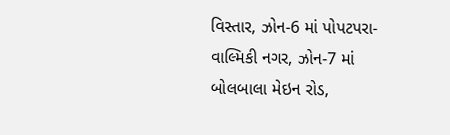વિસ્તાર, ઝોન-6 માં પોપટપરા-વાલ્મિકી નગર, ઝોન-7 માં બોલબાલા મેઇન રોડ,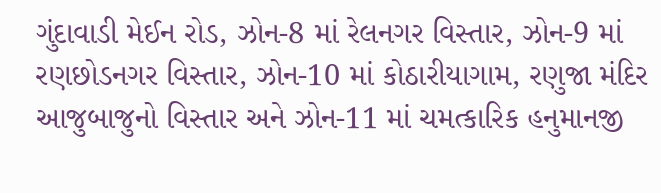ગુંદાવાડી મેઈન રોડ, ઝોન-8 માં રેલનગર વિસ્તાર, ઝોન-9 માં રણછોડનગર વિસ્તાર, ઝોન-10 માં કોઠારીયાગામ, રણુજા મંદિર આજુબાજુનો વિસ્તાર અને ઝોન-11 માં ચમત્કારિક હનુમાનજી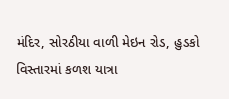મંદિર, સોરઠીયા વાળી મેઇન રોડ, હુડકો વિસ્તારમાં કળશ યાત્રા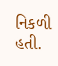નિકળી હતી.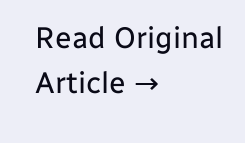Read Original Article →